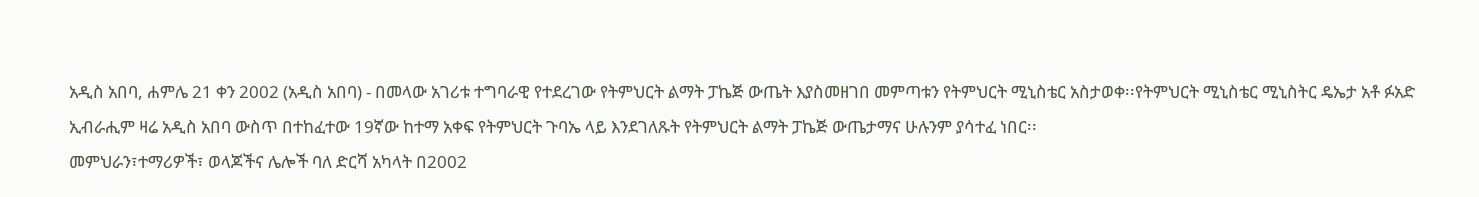አዲስ አበባ, ሐምሌ 21 ቀን 2002 (አዲስ አበባ) - በመላው አገሪቱ ተግባራዊ የተደረገው የትምህርት ልማት ፓኬጅ ውጤት እያስመዘገበ መምጣቱን የትምህርት ሚኒስቴር አስታወቀ፡፡የትምህርት ሚኒስቴር ሚኒስትር ዴኤታ አቶ ፉአድ ኢብራሒም ዛሬ አዲስ አበባ ውስጥ በተከፈተው 19ኛው ከተማ አቀፍ የትምህርት ጉባኤ ላይ እንደገለጹት የትምህርት ልማት ፓኬጅ ውጤታማና ሁሉንም ያሳተፈ ነበር፡፡
መምህራን፣ተማሪዎች፣ ወላጆችና ሌሎች ባለ ድርሻ አካላት በ2002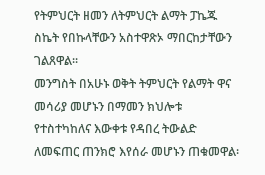የትምህርት ዘመን ለትምህርት ልማት ፓኬጁ ስኬት የበኩላቸውን አስተዋጽኦ ማበርከታቸውን ገልጸዋል፡፡
መንግስት በአሁኑ ወቅት ትምህርት የልማት ዋና መሳሪያ መሆኑን በማመን ክህሎቱ የተስተካከለና እውቀቱ የዳበረ ትውልድ ለመፍጠር ጠንክሮ እየሰራ መሆኑን ጠቁመዋል፡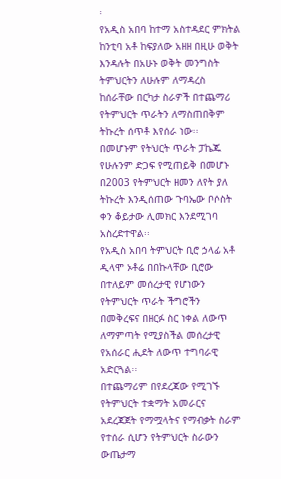፡
የአዲስ አበባ ከተማ አስተዳደር ምክትል ከንቲባ አቶ ከፍያለው አዘዘ በዚሁ ወቅት እንዳሉት በአሁኑ ወቅት መንግስት ትምህርትን ለሁሉም ለማዳረስ ከሰራቸው በርካታ ስራዎች በተጨማሪ የትምህርት ጥራትን ለማስጠበቅም ትኩረት ሰጥቶ እየሰራ ነው፡፡
በመሆኑም የትህርት ጥራት ፓኬጁ የሁሉንም ድጋፍ የሚጠይቅ በመሆኑ በ2003 የትምህርት ዘመን ለየት ያለ ትኩረት እንዲሰጠው ጉባኤው ቦሶስት ቀን ቆይታው ሊመክር እንደሚገባ አስረድተዋል፡፡
የአዲስ አበባ ትምህርት ቢሮ ኃላፊ አቶ ዲላሞ ኦቶሬ በበኩላቸው ቢሮው በተለይም መሰረታዊ የሆነውን የትምህርት ጥራት ችግሮችን በመቅረፍና በዘርፉ ስር ነቀል ለውጥ ለማምጣት የሚያስችል መሰረታዊ የአሰራር ሒደት ለውጥ ተግባራዊ አድርጓል፡፡
በተጨማሪም በየደረጃው የሚገኙ የትምህርት ተቋማት አመራርና አደረጃጀት የማሟላትና የማብቃት ስራም የተሰራ ሲሆን የትምህርት ስራውን ውጤታማ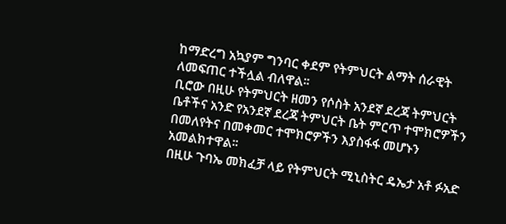ከማድረግ አኳያም ግንባር ቀደም የትምህርት ልማት ሰራዊት ለመፍጠር ተችሏል ብለዋል፡፡
ቢሮው በዚሁ የትምህርት ዘመን የሶስት አንደኛ ደረጃ ትምህርት ቤቶችና አንድ የአንደኛ ደረጃ ትምህርት ቤት ምርጥ ተሞክሮዎችን በመለየትና በመቀመር ተሞክሮዎችን እያስፋፋ መሆኑን አመልክተዋል፡፡
በዚሁ ጉባኤ መክፈቻ ላይ የትምህርት ሚኒስትር ዴኤታ አቶ ፉአድ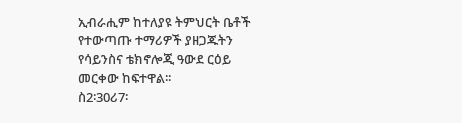ኢብራሒም ከተለያዩ ትምህርት ቤቶች የተውጣጡ ተማሪዎች ያዘጋጁትን የሳይንስና ቴክኖሎጂ ዓውደ ርዕይ መርቀው ከፍተዋል፡፡
ስ2፡30ሪ7፡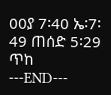00ያ 7፡40 ኤ፡7፡49 ጠሰድ 5፡29 ጥከ
---END---